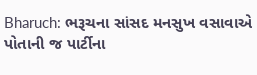Bharuch: ભરૂચના સાંસદ મનસુખ વસાવાએ પોતાની જ પાર્ટીના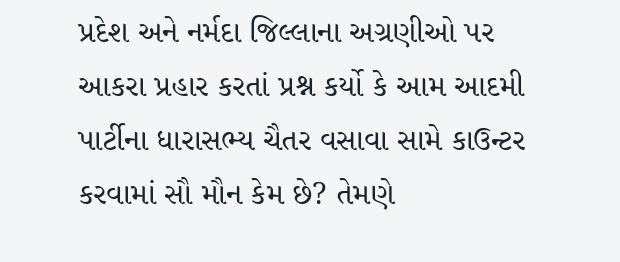પ્રદેશ અને નર્મદા જિલ્લાના અગ્રણીઓ પર આકરા પ્રહાર કરતાં પ્રશ્ન કર્યો કે આમ આદમી પાર્ટીના ધારાસભ્ય ચૈતર વસાવા સામે કાઉન્ટર કરવામાં સૌ મૌન કેમ છે? તેમણે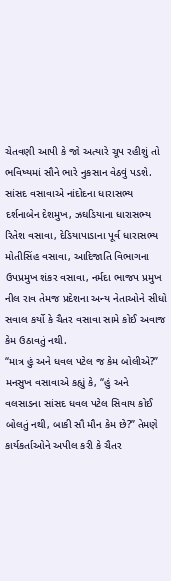ચેતવણી આપી કે જો અત્યારે ચૂપ રહીશું તો ભવિષ્યમાં સૌને ભારે નુકસાન વેઠવું પડશે.
સાંસદ વસાવાએ નાંદોદના ધારાસભ્ય દર્શનાબેન દેશમુખ, ઝઘડિયાના ધારાસભ્ય રિતેશ વસાવા, દેડિયાપાડાના પૂર્વ ધારાસભ્ય મોતીસિંહ વસાવા, આદિજાતિ વિભાગના ઉપપ્રમુખ શંકર વસાવા, નર્મદા ભાજપ પ્રમુખ નીલ રાવ તેમજ પ્રદેશના અન્ય નેતાઓને સીધો સવાલ કર્યો કે ચૈતર વસાવા સામે કોઈ અવાજ કેમ ઉઠાવતું નથી.
“માત્ર હું અને ધવલ પટેલ જ કેમ બોલીએ?”
મનસુખ વસાવાએ કહ્યું કે, “હું અને વલસાડના સાંસદ ધવલ પટેલ સિવાય કોઈ બોલતું નથી, બાકી સૌ મૌન કેમ છે?” તેમણે કાર્યકર્તાઓને અપીલ કરી કે ચૈતર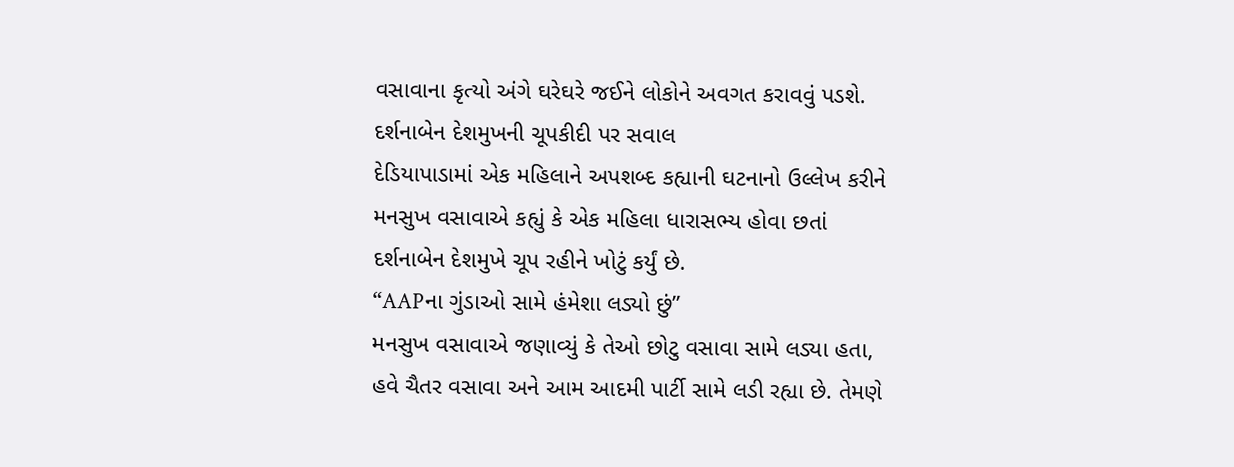વસાવાના કૃત્યો અંગે ઘરેઘરે જઈને લોકોને અવગત કરાવવું પડશે.
દર્શનાબેન દેશમુખની ચૂપકીદી પર સવાલ
દેડિયાપાડામાં એક મહિલાને અપશબ્દ કહ્યાની ઘટનાનો ઉલ્લેખ કરીને મનસુખ વસાવાએ કહ્યું કે એક મહિલા ધારાસભ્ય હોવા છતાં દર્શનાબેન દેશમુખે ચૂપ રહીને ખોટું કર્યું છે.
“AAPના ગુંડાઓ સામે હંમેશા લડ્યો છું”
મનસુખ વસાવાએ જણાવ્યું કે તેઓ છોટુ વસાવા સામે લડ્યા હતા, હવે ચૈતર વસાવા અને આમ આદમી પાર્ટી સામે લડી રહ્યા છે. તેમણે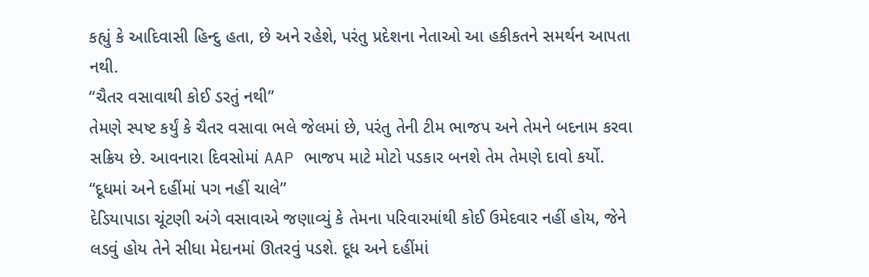કહ્યું કે આદિવાસી હિન્દુ હતા, છે અને રહેશે, પરંતુ પ્રદેશના નેતાઓ આ હકીકતને સમર્થન આપતા નથી.
“ચૈતર વસાવાથી કોઈ ડરતું નથી”
તેમણે સ્પષ્ટ કર્યું કે ચૈતર વસાવા ભલે જેલમાં છે, પરંતુ તેની ટીમ ભાજપ અને તેમને બદનામ કરવા સક્રિય છે. આવનારા દિવસોમાં AAP ભાજપ માટે મોટો પડકાર બનશે તેમ તેમણે દાવો કર્યો.
“દૂધમાં અને દહીંમાં પગ નહીં ચાલે”
દેડિયાપાડા ચૂંટણી અંગે વસાવાએ જણાવ્યું કે તેમના પરિવારમાંથી કોઈ ઉમેદવાર નહીં હોય, જેને લડવું હોય તેને સીધા મેદાનમાં ઊતરવું પડશે. દૂધ અને દહીંમાં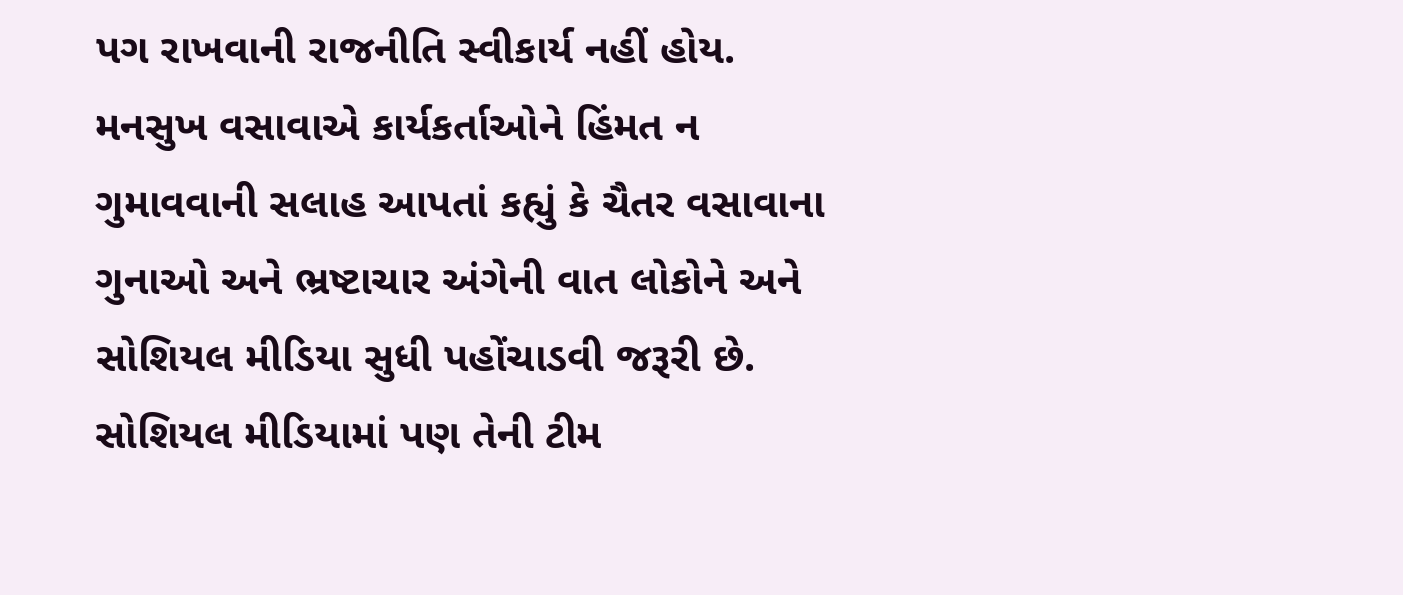પગ રાખવાની રાજનીતિ સ્વીકાર્ય નહીં હોય.
મનસુખ વસાવાએ કાર્યકર્તાઓને હિંમત ન ગુમાવવાની સલાહ આપતાં કહ્યું કે ચૈતર વસાવાના ગુનાઓ અને ભ્રષ્ટાચાર અંગેની વાત લોકોને અને સોશિયલ મીડિયા સુધી પહોંચાડવી જરૂરી છે. સોશિયલ મીડિયામાં પણ તેની ટીમ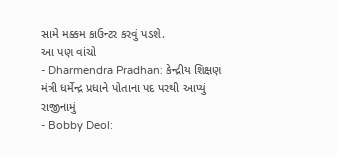સામે મક્કમ કાઉન્ટર કરવું પડશે.
આ પણ વાંચો
- Dharmendra Pradhan: કેન્દ્રીય શિક્ષણ મંત્રી ધર્મેન્દ્ર પ્રધાને પોતાના પદ પરથી આપ્યું રાજીનામું
- Bobby Deol: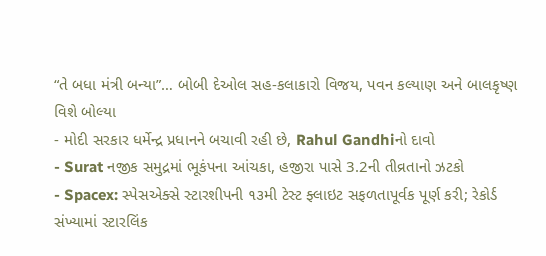“તે બધા મંત્રી બન્યા”… બોબી દેઓલ સહ-કલાકારો વિજય, પવન કલ્યાણ અને બાલકૃષ્ણ વિશે બોલ્યા
- મોદી સરકાર ધર્મેન્દ્ર પ્રધાનને બચાવી રહી છે, Rahul Gandhiનો દાવો
- Surat નજીક સમુદ્રમાં ભૂકંપના આંચકા, હજીરા પાસે 3.2ની તીવ્રતાનો ઝટકો
- Spacex: સ્પેસએક્સે સ્ટારશીપની ૧૩મી ટેસ્ટ ફ્લાઇટ સફળતાપૂર્વક પૂર્ણ કરી; રેકોર્ડ સંખ્યામાં સ્ટારલિંક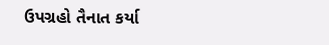ઉપગ્રહો તૈનાત કર્યા